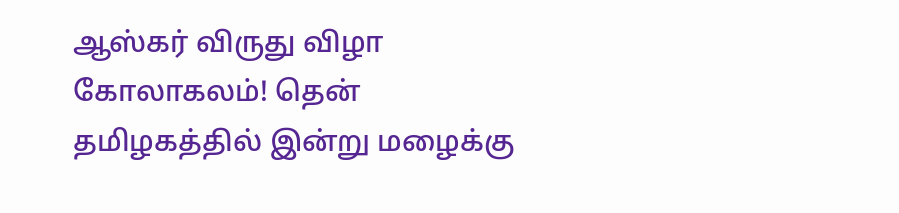ஆஸ்கர் விருது விழா கோலாகலம்! தென் தமிழகத்தில் இன்று மழைக்கு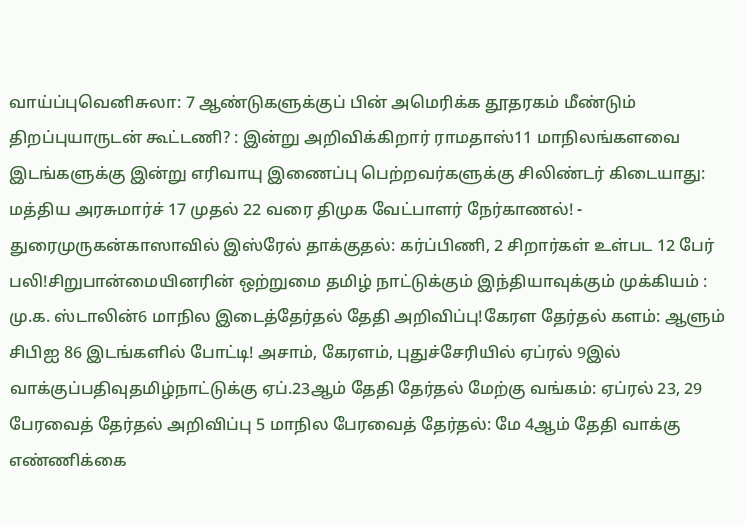வாய்ப்புவெனிசுலா: 7 ஆண்டுகளுக்குப் பின் அமெரிக்க தூதரகம் மீண்டும் திறப்புயாருடன் கூட்டணி? : இன்று அறிவிக்கிறார் ராமதாஸ்11 மாநிலங்களவை இடங்களுக்கு இன்று எரிவாயு இணைப்பு பெற்றவர்களுக்கு சிலிண்டர் கிடையாது: மத்திய அரசுமார்ச் 17 முதல் 22 வரை திமுக வேட்பாளர் நேர்காணல்! - துரைமுருகன்காஸாவில் இஸ்ரேல் தாக்குதல்: கர்ப்பிணி, 2 சிறார்கள் உள்பட 12 பேர் பலி!சிறுபான்மையினரின் ஒற்றுமை தமிழ் நாட்டுக்கும் இந்தியாவுக்கும் முக்கியம் : மு.க. ஸ்டாலின்6 மாநில இடைத்தேர்தல் தேதி அறிவிப்பு!கேரள தேர்தல் களம்: ஆளும் சிபிஐ 86 இடங்களில் போட்டி! அசாம், கேரளம், புதுச்சேரியில் ஏப்ரல் 9இல் வாக்குப்பதிவுதமிழ்நாட்டுக்கு ஏப்.23ஆம் தேதி தேர்தல் மேற்கு வங்கம்: ஏப்ரல் 23, 29 பேரவைத் தேர்தல் அறிவிப்பு 5 மாநில பேரவைத் தேர்தல்: மே 4ஆம் தேதி வாக்கு எண்ணிக்கை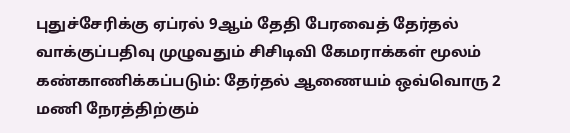புதுச்சேரிக்கு ஏப்ரல் 9ஆம் தேதி பேரவைத் தேர்தல் வாக்குப்பதிவு முழுவதும் சிசிடிவி கேமராக்கள் மூலம் கண்காணிக்கப்படும்: தேர்தல் ஆணையம் ஒவ்வொரு 2 மணி நேரத்திற்கும்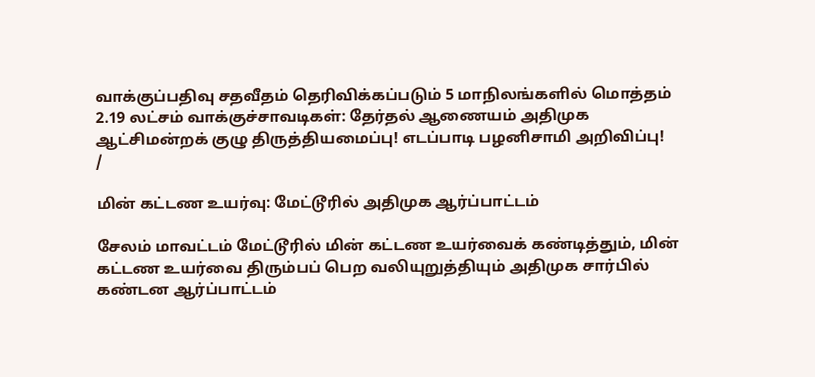வாக்குப்பதிவு சதவீதம் தெரிவிக்கப்படும் 5 மாநிலங்களில் மொத்தம் 2.19 லட்சம் வாக்குச்சாவடிகள்: தேர்தல் ஆணையம் அதிமுக ஆட்சிமன்றக் குழு திருத்தியமைப்பு! எடப்பாடி பழனிசாமி அறிவிப்பு!
/

மின் கட்டண உயர்வு: மேட்டூரில் அதிமுக ஆர்ப்பாட்டம்

சேலம் மாவட்டம் மேட்டூரில் மின் கட்டண உயர்வைக் கண்டித்தும், மின் கட்டண உயர்வை திரும்பப் பெற வலியுறுத்தியும் அதிமுக சார்பில்  கண்டன ஆர்ப்பாட்டம்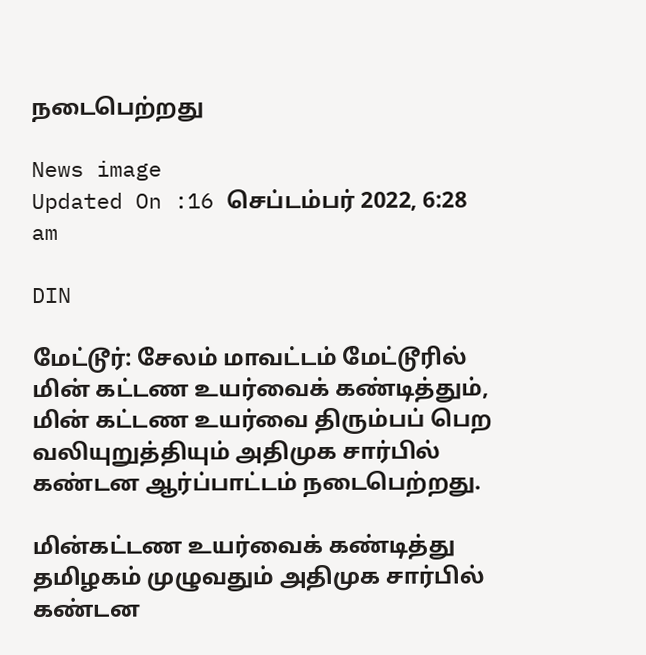நடைபெற்றது

News image
Updated On :16 செப்டம்பர் 2022, 6:28 am

DIN

மேட்டூர்: சேலம் மாவட்டம் மேட்டூரில் மின் கட்டண உயர்வைக் கண்டித்தும், மின் கட்டண உயர்வை திரும்பப் பெற வலியுறுத்தியும் அதிமுக சார்பில்  கண்டன ஆர்ப்பாட்டம் நடைபெற்றது.

மின்கட்டண உயர்வைக் கண்டித்து தமிழகம் முழுவதும் அதிமுக சார்பில் கண்டன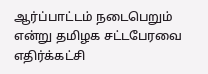ஆர்ப்பாட்டம் நடைபெறும் என்று தமிழக சட்டபேரவை எதிர்க்கட்சி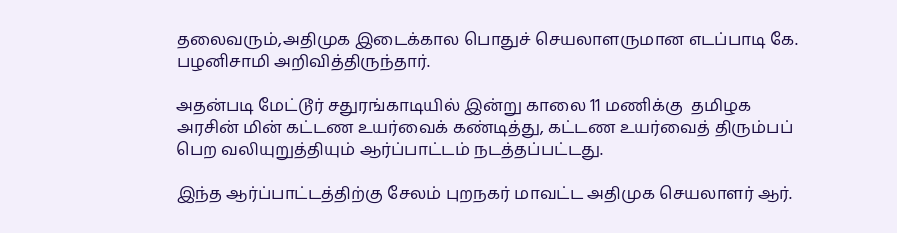தலைவரும்,அதிமுக இடைக்கால பொதுச் செயலாளருமான எடப்பாடி கே. பழனிசாமி அறிவித்திருந்தார்.

அதன்படி மேட்டூர் சதுரங்காடியில் இன்று காலை 11 மணிக்கு  தமிழக அரசின் மின் கட்டண உயர்வைக் கண்டித்து, கட்டண உயர்வைத் திரும்பப் பெற வலியுறுத்தியும் ஆர்ப்பாட்டம் நடத்தப்பட்டது.

இந்த ஆர்ப்பாட்டத்திற்கு சேலம் புறநகர் மாவட்ட அதிமுக செயலாளர் ஆர்.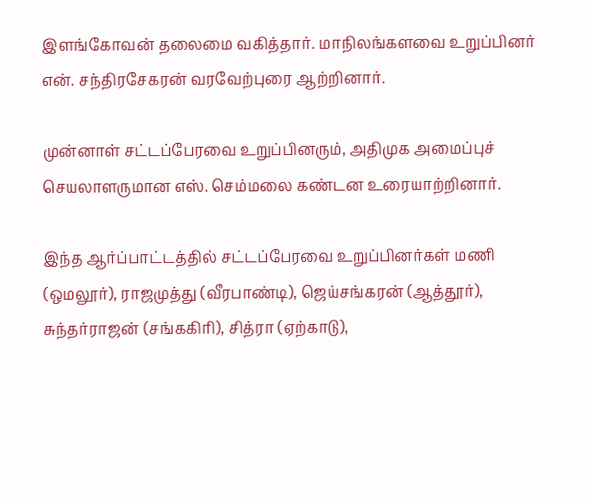இளங்கோவன் தலைமை வகித்தார். மாநிலங்களவை உறுப்பினர் என். சந்திரசேகரன் வரவேற்புரை ஆற்றினார்.

முன்னாள் சட்டப்பேரவை உறுப்பினரும், அதிமுக அமைப்புச் செயலாளருமான எஸ். செம்மலை கண்டன உரையாற்றினார்.

இந்த ஆர்ப்பாட்டத்தில் சட்டப்பேரவை உறுப்பினர்கள் மணி (ஒமலூர்), ராஜமுத்து (வீரபாண்டி), ஜெய்சங்கரன் (ஆத்தூர்), சுந்தர்ராஜன் (சங்ககிரி), சித்ரா (ஏற்காடு),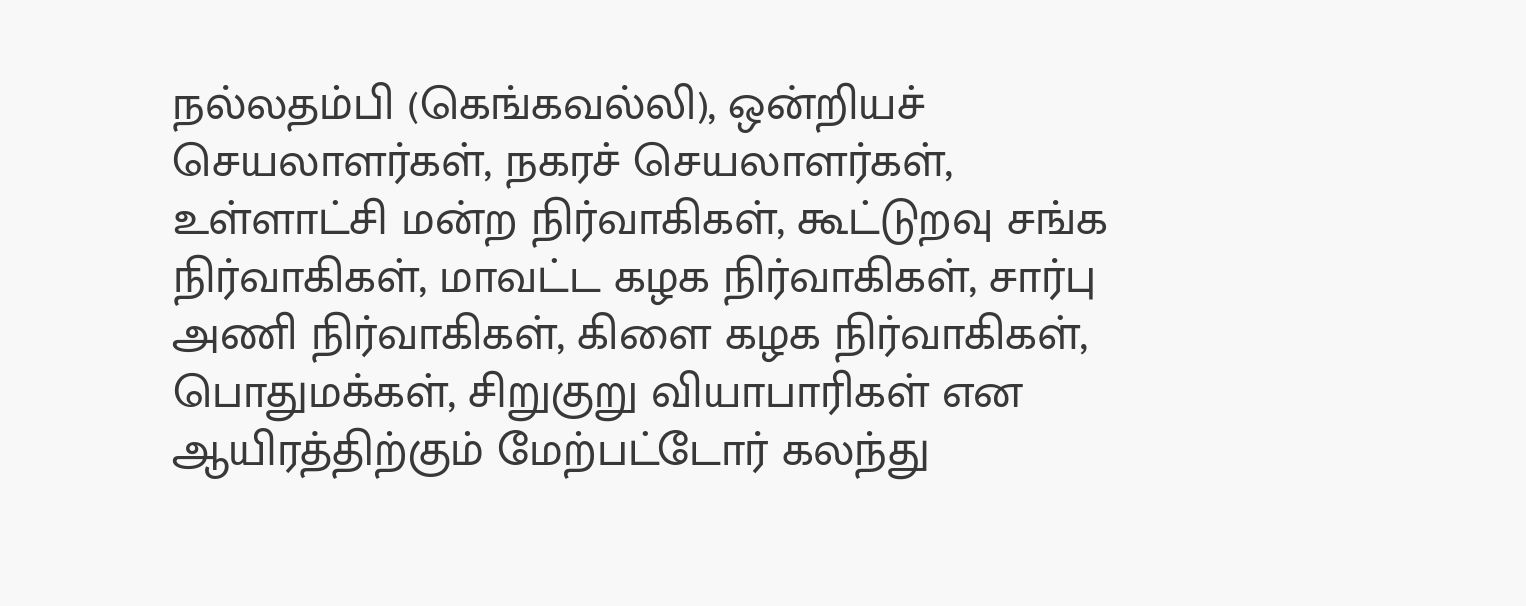நல்லதம்பி (கெங்கவல்லி), ஒன்றியச் செயலாளர்கள், நகரச் செயலாளர்கள், உள்ளாட்சி மன்ற நிர்வாகிகள், கூட்டுறவு சங்க நிர்வாகிகள், மாவட்ட கழக நிர்வாகிகள், சார்பு அணி நிர்வாகிகள், கிளை கழக நிர்வாகிகள், பொதுமக்கள், சிறுகுறு வியாபாரிகள் என ஆயிரத்திற்கும் மேற்பட்டோர் கலந்து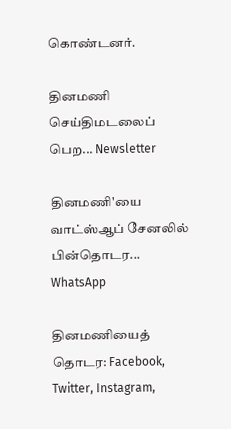கொண்டனர்.

தினமணி செய்திமடலைப் பெற... Newsletter

தினமணி'யை வாட்ஸ்ஆப் சேனலில் பின்தொடர... WhatsApp

தினமணியைத் தொடர: Facebook, Twitter, Instagram,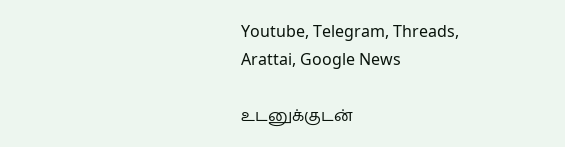Youtube, Telegram, Threads, Arattai, Google News

உடனுக்குடன்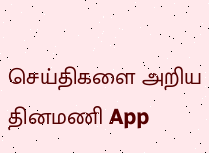செய்திகளை அறிய தினமணி App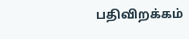பதிவிறக்கம்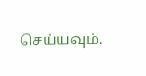செய்யவும்.